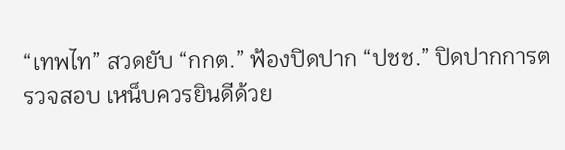“เทพไท” สวดยับ “กกต.” ฟ้องปิดปาก “ปชช.” ปิดปากการตรวจสอบ เหน็บควรยินดีด้วย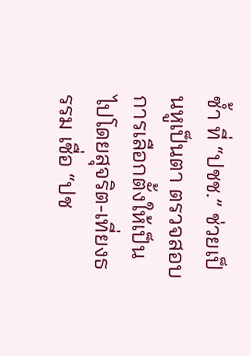ซ้ำ ที่ “ปชช.” ช่วยเป็นหูเป็นตา ตรวจสอบการเลือกตั้งให้เป็นไปโดยสุจริต-เที่ยงธรรม เชื่อ “ปช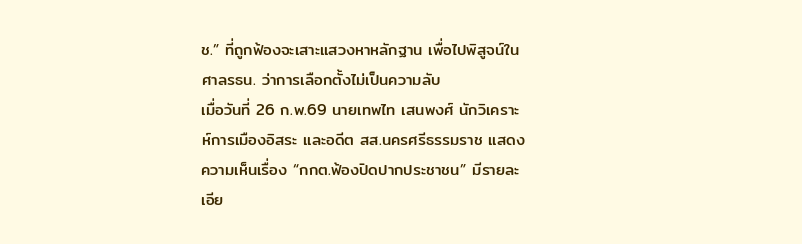ช.” ที่ถูกฟ้องจะเสาะแสวงหาหลักฐาน เพื่อไปพิสูจน์ในศาลรธน. ว่าการเลือกตั้งไม่เป็นความลับ
เมื่อวันที่ 26 ก.พ.69 นายเทพไท เสนพงศ์ นักวิเคราะห์การเมืองอิสระ และอดีต สส.นครศรีธรรมราช แสดงความเห็นเรื่อง “กกต.ฟ้องปิดปากประชาชน” มีรายละเอีย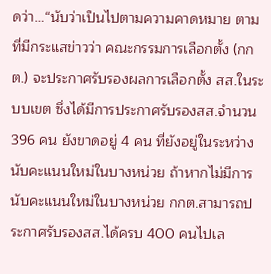ดว่า…“นับว่าเป็นไปตามความคาดหมาย ตามที่มีกระแสข่าวว่า คณะกรรมการเลือกตั้ง (กกต.) จะประกาศรับรองผลการเลือกตั้ง สส.ในระบบเขต ซึ่งได้มีการประกาศรับรองสส.จำนวน 396 คน ยังขาดอยู่ 4 คน ที่ยังอยู่ในระหว่างนับคะแนนใหม่ในบางหน่วย ถ้าหากไม่มีการนับคะแนนใหม่ในบางหน่วย กกต.สามารถประกาศรับรองสส.ได้ครบ 400 คนไปเล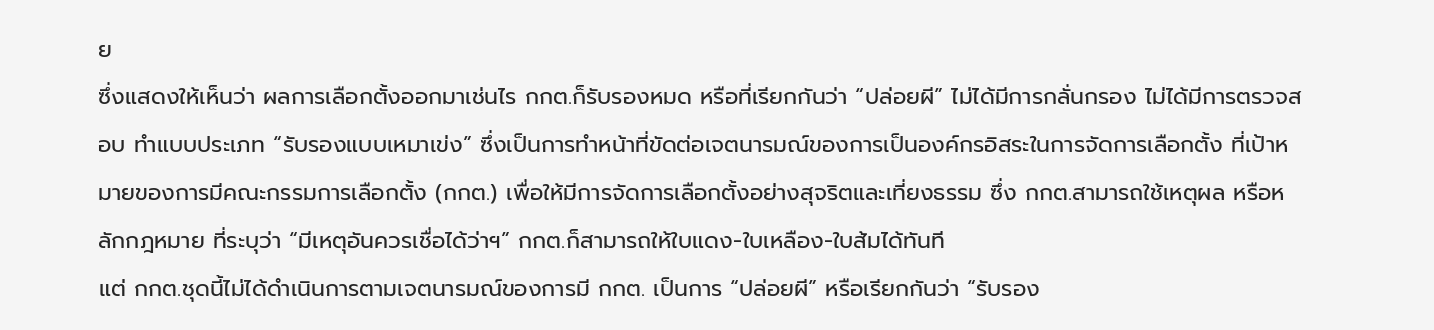ย
ซึ่งแสดงให้เห็นว่า ผลการเลือกตั้งออกมาเช่นไร กกต.ก็รับรองหมด หรือที่เรียกกันว่า “ปล่อยผี” ไม่ได้มีการกลั่นกรอง ไม่ได้มีการตรวจสอบ ทำแบบประเภท “รับรองแบบเหมาเข่ง” ซึ่งเป็นการทำหน้าที่ขัดต่อเจตนารมณ์ของการเป็นองค์กรอิสระในการจัดการเลือกตั้ง ที่เป้าหมายของการมีคณะกรรมการเลือกตั้ง (กกต.) เพื่อให้มีการจัดการเลือกตั้งอย่างสุจริตและเที่ยงธรรม ซึ่ง กกต.สามารถใช้เหตุผล หรือหลักกฎหมาย ที่ระบุว่า “มีเหตุอันควรเชื่อได้ว่าฯ” กกต.ก็สามารถให้ใบแดง-ใบเหลือง-ใบส้มได้ทันที
แต่ กกต.ชุดนี้ไม่ได้ดำเนินการตามเจตนารมณ์ของการมี กกต. เป็นการ “ปล่อยผี” หรือเรียกกันว่า “รับรอง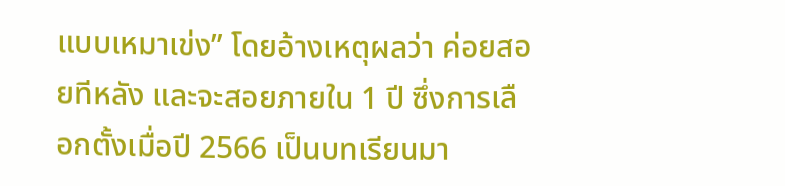แบบเหมาเข่ง” โดยอ้างเหตุผลว่า ค่อยสอยทีหลัง และจะสอยภายใน 1 ปี ซึ่งการเลือกตั้งเมื่อปี 2566 เป็นบทเรียนมา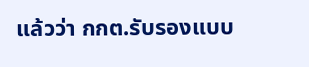แล้วว่า กกต.รับรองแบบ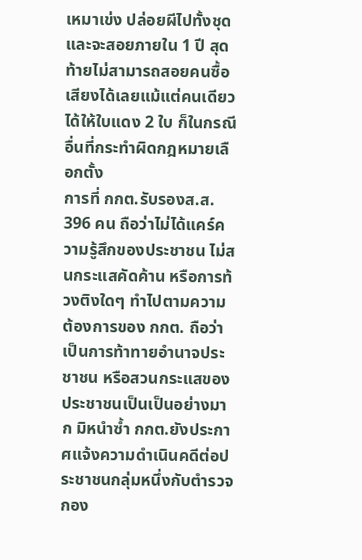เหมาเข่ง ปล่อยผีไปทั้งชุด และจะสอยภายใน 1 ปี สุดท้ายไม่สามารถสอยคนซื้อเสียงได้เลยแม้แต่คนเดียว ได้ให้ใบแดง 2 ใบ ก็ในกรณีอื่นที่กระทำผิดกฎหมายเลือกตั้ง
การที่ กกต.รับรองส.ส. 396 คน ถือว่าไม่ได้แคร์ความรู้สึกของประชาชน ไม่สนกระแสคัดค้าน หรือการท้วงติงใดๆ ทำไปตามความต้องการของ กกต. ถือว่าเป็นการท้าทายอำนาจประชาชน หรือสวนกระแสของประชาชนเป็นเป็นอย่างมาก มิหนำซ้ำ กกต.ยังประกาศแจ้งความดำเนินคดีต่อประชาชนกลุ่มหนึ่งกับตำรวจกอง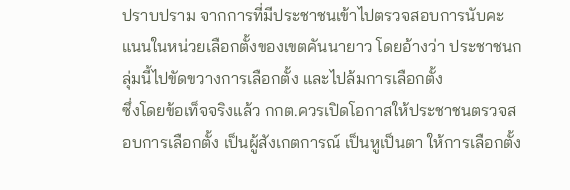ปราบปราม จากการที่มีประชาชนเข้าไปตรวจสอบการนับคะแนนในหน่วยเลือกตั้งของเขตคันนายาว โดยอ้างว่า ประชาชนกลุ่มนี้ไปขัดขวางการเลือกตั้ง และไปล้มการเลือกตั้ง
ซึ่งโดยข้อเท็จจริงแล้ว กกต.ควรเปิดโอกาสให้ประชาชนตรวจสอบการเลือกตั้ง เป็นผู้สังเกตการณ์ เป็นหูเป็นตา ให้การเลือกตั้ง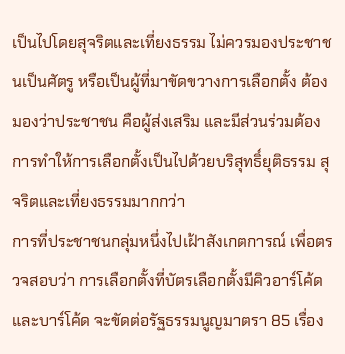เป็นไปโดยสุจริตและเที่ยงธรรม ไม่ควรมองประชาชนเป็นศัตรู หรือเป็นผู้ที่มาขัดขวางการเลือกตั้ง ต้องมองว่าประชาชน คือผู้ส่งเสริม และมีส่วนร่วมต้องการทำให้การเลือกตั้งเป็นไปด้วยบริสุทธิ์ยุติธรรม สุจริตและเที่ยงธรรมมากกว่า
การที่ประชาชนกลุ่มหนึ่งไปเฝ้าสังเกตการณ์ เพื่อตรวจสอบว่า การเลือกตั้งที่บัตรเลือกตั้งมีคิวอาร์โค้ดและบาร์โค้ด จะขัดต่อรัฐธรรมนูญมาตรา 85 เรื่อง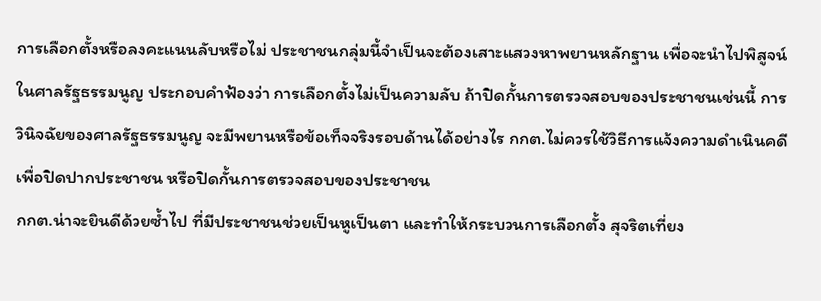การเลือกตั้งหรือลงคะแนนลับหรือไม่ ประชาชนกลุ่มนี้จำเป็นจะต้องเสาะแสวงหาพยานหลักฐาน เพื่อจะนำไปพิสูจน์ในศาลรัฐธรรมนูญ ประกอบคำฟ้องว่า การเลือกตั้งไม่เป็นความลับ ถ้าปิดกั้นการตรวจสอบของประชาชนเช่นนี้ การวินิจฉัยของศาลรัฐธรรมนูญ จะมีพยานหรือข้อเท็จจริงรอบด้านได้อย่างไร กกต.ไม่ควรใช้วิธีการแจ้งความดำเนินคดีเพื่อปิดปากประชาชน หรือปิดกั้นการตรวจสอบของประชาชน
กกต.น่าจะยินดีด้วยซ้ำไป ที่มีประชาชนช่วยเป็นหูเป็นตา และทำให้กระบวนการเลือกตั้ง สุจริตเที่ยง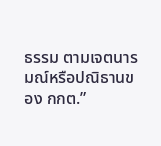ธรรม ตามเจตนารมณ์หรือปณิธานของ กกต.”